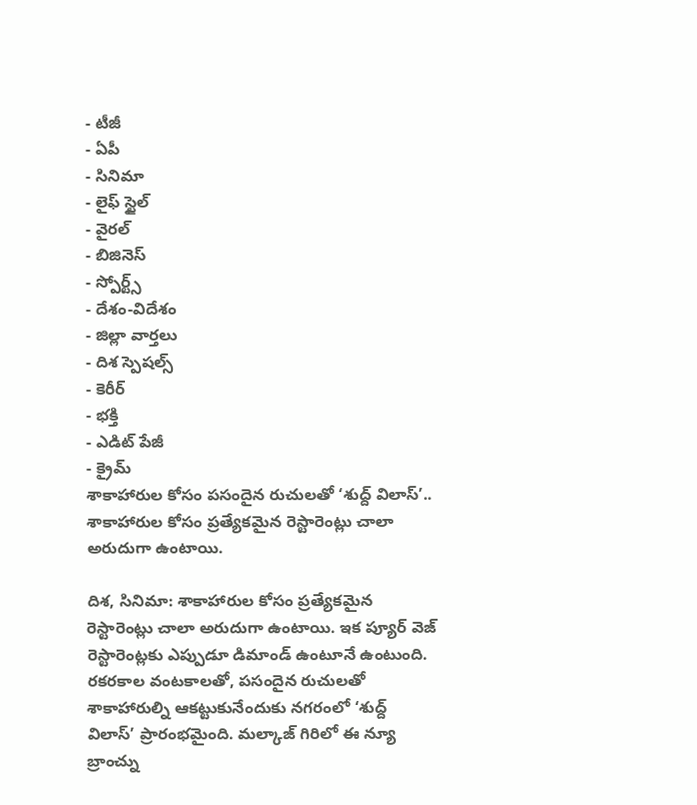- టీజీ
- ఏపీ
- సినిమా
- లైఫ్ స్టైల్
- వైరల్
- బిజినెస్
- స్పోర్ట్స్
- దేశం-విదేశం
- జిల్లా వార్తలు
- దిశ స్పెషల్స్
- కెరీర్
- భక్తి
- ఎడిట్ పేజీ
- క్రైమ్
శాకాహారుల కోసం పసందైన రుచులతో ‘శుద్ద్ విలాస్’..
శాకాహారుల కోసం ప్రత్యేకమైన రెస్టారెంట్లు చాలా అరుదుగా ఉంటాయి.

దిశ, సినిమా: శాకాహారుల కోసం ప్రత్యేకమైన రెస్టారెంట్లు చాలా అరుదుగా ఉంటాయి. ఇక ప్యూర్ వెజ్ రెస్టారెంట్లకు ఎప్పుడూ డిమాండ్ ఉంటూనే ఉంటుంది. రకరకాల వంటకాలతో, పసందైన రుచులతో శాకాహారుల్ని ఆకట్టుకునేందుకు నగరంలో ‘శుద్ద్ విలాస్’ ప్రారంభమైంది. మల్కాజ్ గిరిలో ఈ న్యూ బ్రాంచ్ను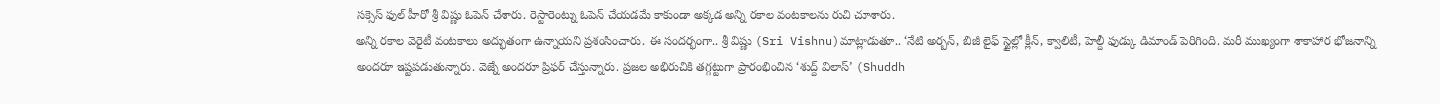సక్సెస్ ఫుల్ హీరో శ్రీ విష్ణు ఓపెన్ చేశారు. రెస్టారెంట్ను ఓపెన్ చేయడమే కాకుండా అక్కడ అన్ని రకాల వంటకాలను రుచి చూశారు.
అన్ని రకాల వెరైటీ వంటకాలు అద్భుతంగా ఉన్నాయని ప్రశంసించారు. ఈ సందర్భంగా.. శ్రీ విష్ణు (Sri Vishnu)మాట్లాడుతూ.. ‘నేటి అర్బన్, బిజీ లైఫ్ స్టైల్లో క్లీన్, క్వాలిటీ, హెల్దీ ఫుడ్కు డిమాండ్ పెరిగింది. మరీ ముఖ్యంగా శాకాహార భోజనాన్ని అందరూ ఇష్టపడుతున్నారు. వెజ్నే అందరూ ప్రిఫర్ చేస్తున్నారు. ప్రజల అభిరుచికి తగ్గట్టుగా ప్రారంభించిన ‘శుద్ద్ విలాస్’ (Shuddh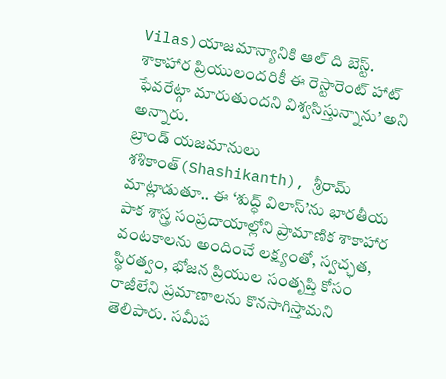Vilas)యాజమాన్యానికి ఆల్ ది బెస్ట్. శాకాహార ప్రియులందరికీ ఈ రెస్టారెంట్ హాట్ ఫేవరేట్గా మారుతుందని విశ్వసిస్తున్నాను’ అని అన్నారు.
బ్రాండ్ యజమానులు శశికాంత్(Shashikanth), శ్రీరామ్ మాట్లాడుతూ.. ఈ ‘శుద్ధ్ విలాస్’ను భారతీయ పాక శాస్త్ర సంప్రదాయాల్లోని ప్రామాణిక శాకాహార వంటకాలను అందించే లక్ష్యంతో, స్వచ్ఛత, స్థిరత్వం, భోజన ప్రియుల సంతృప్తి కోసం రాజీలేని ప్రమాణాలను కొనసాగిస్తామని తెలిపారు. సమీప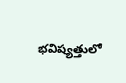భవిష్యత్తులో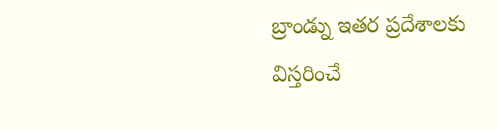బ్రాండ్ను ఇతర ప్రదేశాలకు విస్తరించే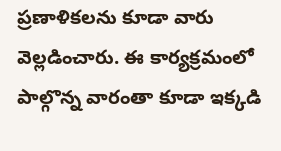ప్రణాళికలను కూడా వారు వెల్లడించారు. ఈ కార్యక్రమంలో పాల్గొన్న వారంతా కూడా ఇక్కడి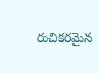రుచికరమైన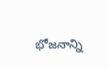భోజనాన్ని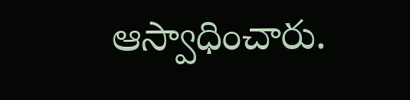ఆస్వాధించారు.